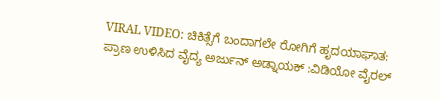VIRAL VIDEO: ಚಿಕಿತ್ಸೆಗೆ ಬಂದಾಗಲೇ ರೋಗಿಗೆ ಹೃದಯಾಘಾತ: ಪ್ರಾಣ ಉಳಿಸಿದ ವೈದ್ಯ ಅರ್ಜುನ್ ಅಡ್ನಾಯಕ್ :ವಿಡಿಯೋ ವೈರಲ್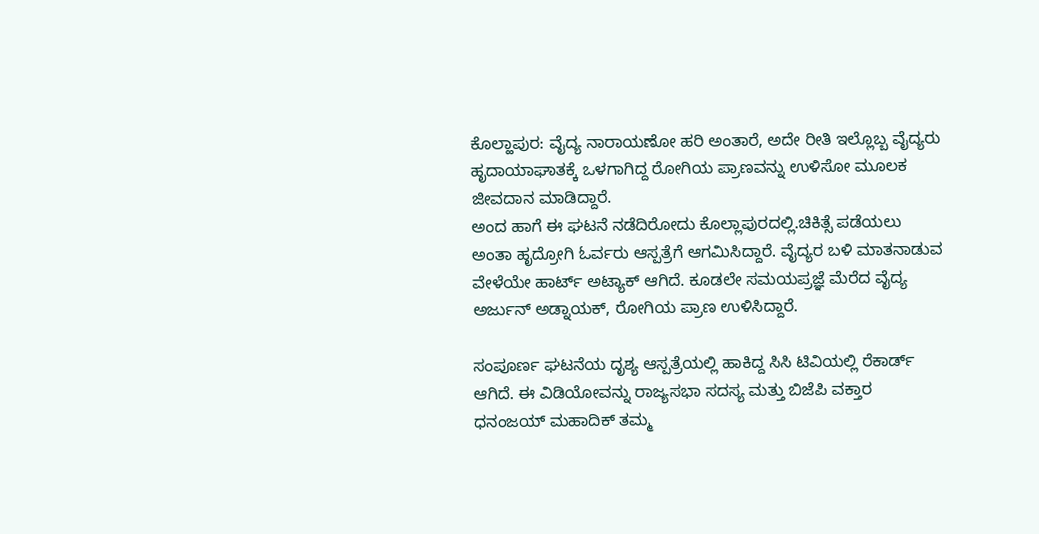ಕೊಲ್ಹಾಪುರ: ವೈದ್ಯ ನಾರಾಯಣೋ ಹರಿ ಅಂತಾರೆ, ಅದೇ ರೀತಿ ಇಲ್ಲೊಬ್ಬ ವೈದ್ಯರು ಹೃದಾಯಾಘಾತಕ್ಕೆ ಒಳಗಾಗಿದ್ದ ರೋಗಿಯ ಪ್ರಾಣವನ್ನು ಉಳಿಸೋ ಮೂಲಕ ಜೀವದಾನ ಮಾಡಿದ್ದಾರೆ.
ಅಂದ ಹಾಗೆ ಈ ಘಟನೆ ನಡೆದಿರೋದು ಕೊಲ್ಲಾಪುರದಲ್ಲಿ.ಚಿಕಿತ್ಸೆ ಪಡೆಯಲು ಅಂತಾ ಹೃದ್ರೋಗಿ ಓರ್ವರು ಆಸ್ಪತ್ರೆಗೆ ಆಗಮಿಸಿದ್ದಾರೆ. ವೈದ್ಯರ ಬಳಿ ಮಾತನಾಡುವ ವೇಳೆಯೇ ಹಾರ್ಟ್ ಅಟ್ಯಾಕ್ ಆಗಿದೆ. ಕೂಡಲೇ ಸಮಯಪ್ರಜ್ಞೆ ಮೆರೆದ ವೈದ್ಯ ಅರ್ಜುನ್ ಅಡ್ನಾಯಕ್, ರೋಗಿಯ ಪ್ರಾಣ ಉಳಿಸಿದ್ದಾರೆ.

ಸಂಪೂರ್ಣ ಘಟನೆಯ ದೃಶ್ಯ ಆಸ್ಪತ್ರೆಯಲ್ಲಿ ಹಾಕಿದ್ದ ಸಿಸಿ ಟಿವಿಯಲ್ಲಿ ರೆಕಾರ್ಡ್ ಆಗಿದೆ. ಈ ವಿಡಿಯೋವನ್ನು ರಾಜ್ಯಸಭಾ ಸದಸ್ಯ ಮತ್ತು ಬಿಜೆಪಿ ವಕ್ತಾರ ಧನಂಜಯ್ ಮಹಾದಿಕ್ ತಮ್ಮ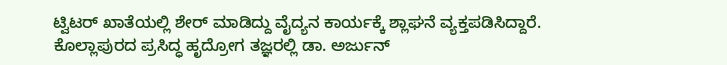ಟ್ವಿಟರ್ ಖಾತೆಯಲ್ಲಿ ಶೇರ್ ಮಾಡಿದ್ದು ವೈದ್ಯನ ಕಾರ್ಯಕ್ಕೆ ಶ್ಲಾಘನೆ ವ್ಯಕ್ತಪಡಿಸಿದ್ದಾರೆ. ಕೊಲ್ಲಾಪುರದ ಪ್ರಸಿದ್ಧ ಹೃದ್ರೋಗ ತಜ್ಞರಲ್ಲಿ ಡಾ. ಅರ್ಜುನ್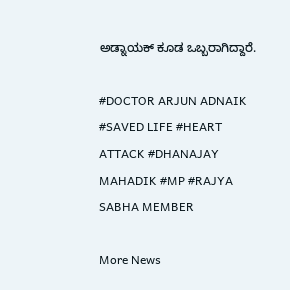ಅಡ್ನಾಯಕ್ ಕೂಡ ಒಬ್ಬರಾಗಿದ್ದಾರೆ.

#DOCTOR ARJUN ADNAIK #SAVED LIFE #HEART ATTACK #DHANAJAY MAHADIK #MP #RAJYA SABHA MEMBER

More News